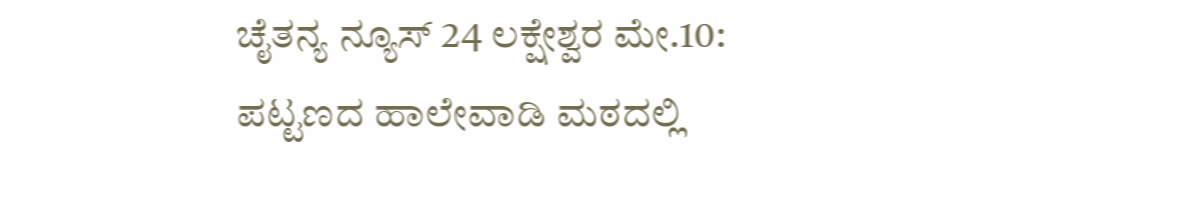ಚೈತನ್ಯ ನ್ಯೂಸ್ 24 ಲಕ್ಷೇಶ್ವರ ಮೇ.10:
ಪಟ್ಟಣದ ಹಾಲೇವಾಡಿ ಮಠದಲ್ಲಿ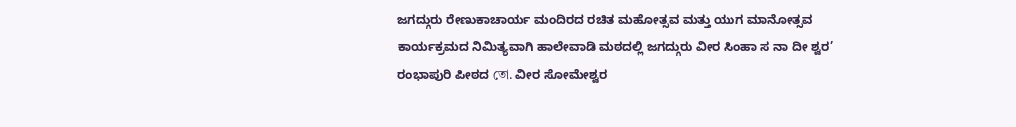ಜಗದ್ಗುರು ರೇಣುಕಾಚಾರ್ಯ ಮಂದಿರದ ರಚಿತ ಮಹೋತ್ಸವ ಮತ್ತು ಯುಗ ಮಾನೋತ್ಸವ ಕಾರ್ಯಕ್ರಮದ ನಿಮಿತ್ಯವಾಗಿ ಹಾಲೇವಾಡಿ ಮಠದಲ್ಲಿ ಜಗದ್ಗುರು ವೀರ ಸಿಂಹಾ ಸ ನಾ ದೀ ಶ್ವರ’ ರಂಭಾಪುರಿ ಪೀಠದ তো. ವೀರ ಸೋಮೇಶ್ವರ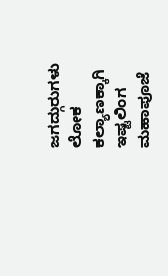ಜಗದ್ಗುರುಗಳು ಲೋಕ ಕಲ್ಯಾಣಕ್ಕಾಗಿ ಇಷ್ಟಲಿಂಗ ಮಹಾಪೂಜೆ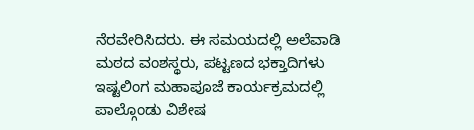ನೆರವೇರಿಸಿದರು. ಈ ಸಮಯದಲ್ಲಿ ಅಲೆವಾಡಿ ಮಠದ ವಂಶಸ್ಥರು, ಪಟ್ಟಣದ ಭಕ್ತಾದಿಗಳು ಇಷ್ಟಲಿಂಗ ಮಹಾಪೂಜೆ ಕಾರ್ಯಕ್ರಮದಲ್ಲಿ ಪಾಲ್ಗೊಂಡು ವಿಶೇಷ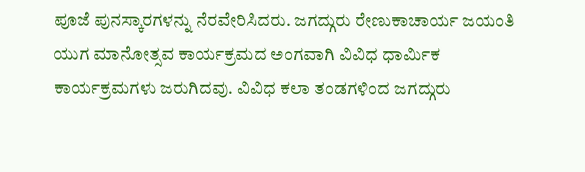ಪೂಜೆ ಪುನಸ್ಕಾರಗಳನ್ನು ನೆರವೇರಿಸಿದರು. ಜಗದ್ಗುರು ರೇಣುಕಾಚಾರ್ಯ ಜಯಂತಿ ಯುಗ ಮಾನೋತ್ಸವ ಕಾರ್ಯಕ್ರಮದ ಅಂಗವಾಗಿ ವಿವಿಧ ಧಾರ್ಮಿಕ ಕಾರ್ಯಕ್ರಮಗಳು ಜರುಗಿದವು. ವಿವಿಧ ಕಲಾ ತಂಡಗಳಿಂದ ಜಗದ್ಗುರು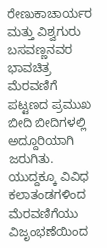ರೇಣುಕಾಚಾರ್ಯರ ಮತ್ತು ವಿಶ್ವಗುರು ಬಸವಣ್ಣನವರ ಭಾವಚಿತ್ರ ಮೆರವಣಿಗೆ ಪಟ್ಟಣದ ಪ್ರಮುಖ ಬೀದಿ ಬೀದಿಗಳಲ್ಲಿ ಅದ್ದೂರಿಯಾಗಿ ಜರುಗಿತು. ಯುದ್ದಕ್ಕೂ ವಿವಿಧ ಕಲಾತಂಡಗಳಿಂದ ಮೆರವಣಿಗೆಯು ವಿಜೃಂಭಣೆಯಿಂದ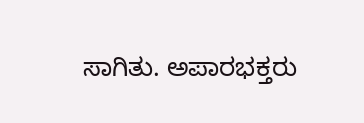ಸಾಗಿತು. ಅಪಾರಭಕ್ತರು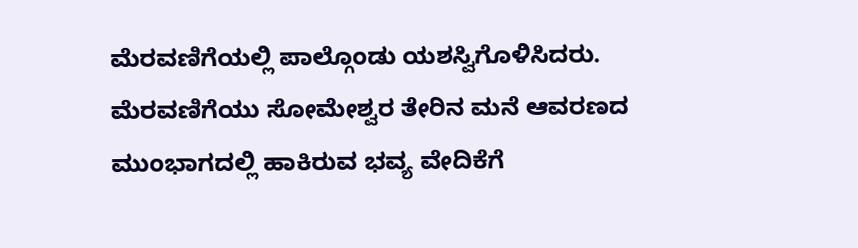ಮೆರವಣಿಗೆಯಲ್ಲಿ ಪಾಲ್ಗೊಂಡು ಯಶಸ್ವಿಗೊಳಿಸಿದರು. ಮೆರವಣಿಗೆಯು ಸೋಮೇಶ್ವರ ತೇರಿನ ಮನೆ ಆವರಣದ ಮುಂಭಾಗದಲ್ಲಿ ಹಾಕಿರುವ ಭವ್ಯ ವೇದಿಕೆಗೆ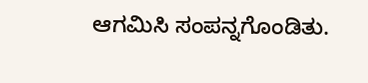ಆಗಮಿಸಿ ಸಂಪನ್ನಗೊಂಡಿತು.